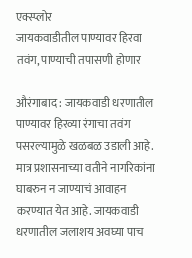एक्स्प्लोर
जायकवाडीतील पाण्यावर हिरवा तवंग, पाण्याची तपासणी होणार

औरंगाबाद : जायकवाडी धरणातील पाण्यावर हिरव्या रंगाचा तवंग पसरल्यामुळे खळबळ उडाली आहे. मात्र प्रशासनाच्या वतीने नागरिकांना घाबरुन न जाण्याचं आवाहन करण्यात येत आहे. जायकवाडी धरणातील जलाशय अवघ्या पाच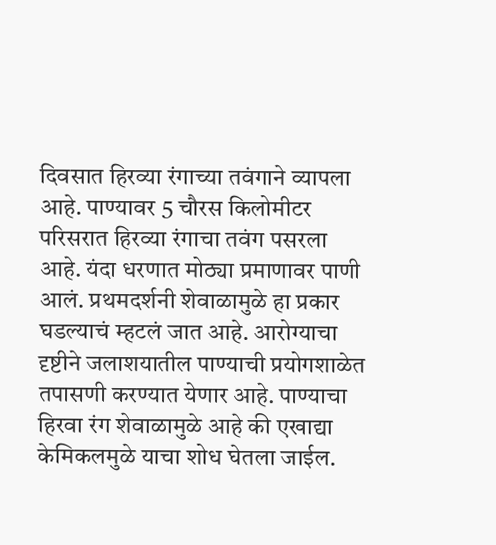दिवसात हिरव्या रंगाच्या तवंगाने व्यापला आहे. पाण्यावर 5 चौरस किलोमीटर परिसरात हिरव्या रंगाचा तवंग पसरला आहे. यंदा धरणात मोठ्या प्रमाणावर पाणी आलं. प्रथमदर्शनी शेवाळामुळे हा प्रकार घडल्याचं म्हटलं जात आहे. आरोग्याचा दृष्टीने जलाशयातील पाण्याची प्रयोगशाळेत तपासणी करण्यात येणार आहे. पाण्याचा हिरवा रंग शेवाळामुळे आहे की एखाद्या केमिकलमुळे याचा शोध घेतला जाईल.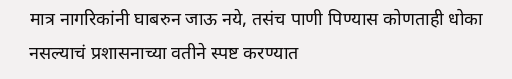मात्र नागरिकांनी घाबरुन जाऊ नये, तसंच पाणी पिण्यास कोणताही धोका नसल्याचं प्रशासनाच्या वतीने स्पष्ट करण्यात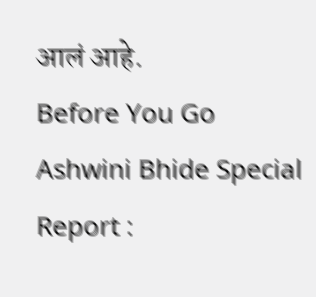आलं आहे.
Before You Go
Ashwini Bhide Special Report :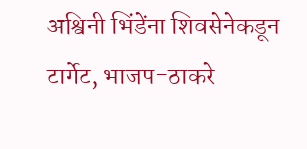अश्विनी भिंडेंना शिवसेनेकडून टार्गेट, भाजप-ठाकरे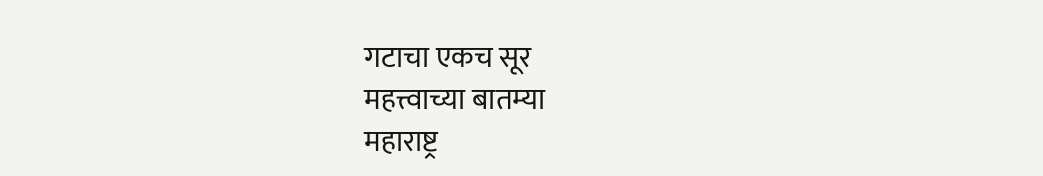गटाचा एकच सूर
महत्त्वाच्या बातम्या
महाराष्ट्र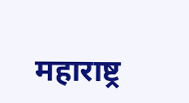महाराष्ट्र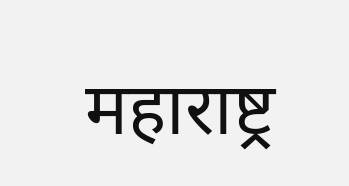महाराष्ट्र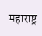महाराष्ट्र